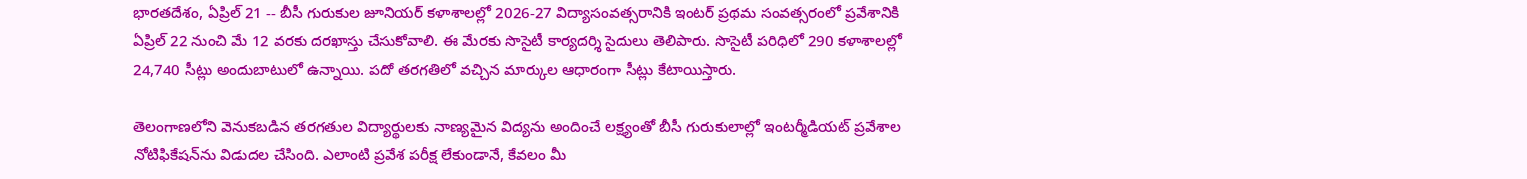భారతదేశం, ఏప్రిల్ 21 -- బీసీ గురుకుల జూనియర్‌ కళాశాలల్లో 2026-27 విద్యాసంవత్సరానికి ఇంటర్‌ ప్రథమ సంవత్సరంలో ప్రవేశానికి ఏప్రిల్‌ 22 నుంచి మే 12 వరకు దరఖాస్తు చేసుకోవాలి. ఈ మేరకు సొసైటీ కార్యదర్శి సైదులు తెలిపారు. సొసైటీ పరిధిలో 290 కళాశాలల్లో 24,740 సీట్లు అందుబాటులో ఉన్నాయి. పదో తరగతిలో వచ్చిన మార్కుల ఆధారంగా సీట్లు కేటాయిస్తారు.

తెలంగాణలోని వెనుకబడిన తరగతుల విద్యార్థులకు నాణ్యమైన విద్యను అందించే లక్ష్యంతో బీసీ గురుకులాల్లో ఇంటర్మీడియట్ ప్రవేశాల నోటిఫికేషన్‌ను విడుదల చేసింది. ఎలాంటి ప్రవేశ పరీక్ష లేకుండానే, కేవలం మీ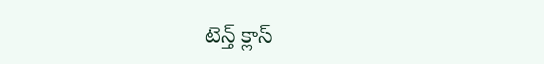టెన్త్ క్లాస్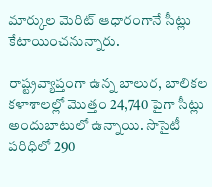మార్కుల మెరిట్ ఆధారంగానే సీట్లు కేటాయించనున్నారు.

రాష్ట్రవ్యాప్తంగా ఉన్న బాలుర, బాలికల కళాశాలల్లో మొత్తం 24,740 పైగా సీట్లు అందుబాటులో ఉన్నాయి. సొసైటీ పరిధిలో 290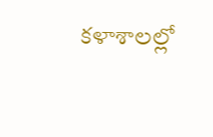కళాశాలల్లో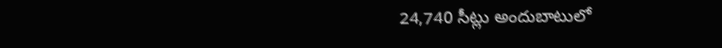24,740 సీట్లు అందుబాటులో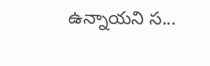ఉన్నాయని స...